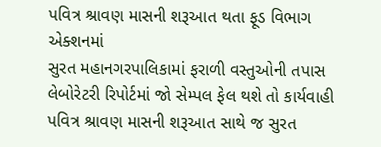પવિત્ર શ્રાવણ માસની શરૂઆત થતા ફૂડ વિભાગ એક્શનમાં
સુરત મહાનગરપાલિકામાં ફરાળી વસ્તુઓની તપાસ
લેબોરેટરી રિપોર્ટમાં જો સેમ્પલ ફેલ થશે તો કાર્યવાહી
પવિત્ર શ્રાવણ માસની શરૂઆત સાથે જ સુરત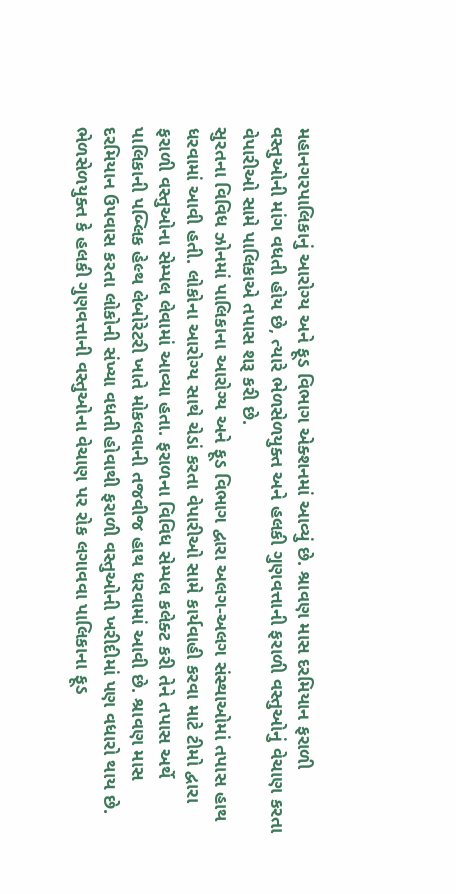મહાનગરપાલિકાનું આરોગ્ય અને ફૂડ વિભાગ એક્શનમાં આવ્યું છે. શ્રાવણ માસ દરમિયાન ફરાળી વસ્તુઓની માંગ વધતી હોય છે, ત્યારે ભેળસેળયુક્ત અને હલકી ગુણવત્તાની ફરાળી વસ્તુઓનું વેચાણ કરતા વેપારીઓ સામે પાલિકાએ તપાસ શરૂ કરી છે.
સુરતના વિવિધ ઝોનમાં પાલિકાના આરોગ્ય અને ફૂડ વિભાગ દ્વારા અલગ-અલગ સંસ્થાઓમાં તપાસ હાથ ધરવામાં આવી હતી. લોકોના આરોગ્ય સાથે ચેડાં કરતા વેપારીઓ સામે કાર્યવાહી કરવા માટે ટીમો દ્વારા ફરાળી વસ્તુઓના સેમ્પલ લેવામાં આવ્યા હતા. ફરાળના વિવિધ સેમ્પલ કલેક્ટ કરી તેને તપાસ અર્થે પાલિકાની પબ્લિક હેલ્થ લેબોરેટરી ખાતે મોકલવાની તજવીજ હાથ ધરવામાં આવી છે. શ્રાવણ માસ દરમિયાન ઉપવાસ કરતા લોકોની સંખ્યા વધતી હોવાથી ફરાળી વસ્તુઓની ખરીદીમાં પણ વધારો થાય છે.
ભેળસેળયુક્ત કે હલકી ગુણવત્તાની વસ્તુઓના વેચાણ પર રોક લગાવવા પાલિકાના ફૂડ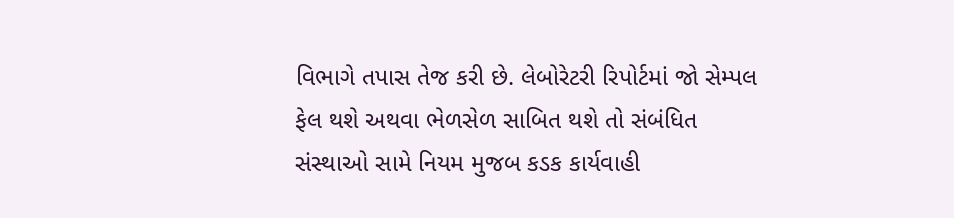વિભાગે તપાસ તેજ કરી છે. લેબોરેટરી રિપોર્ટમાં જો સેમ્પલ ફેલ થશે અથવા ભેળસેળ સાબિત થશે તો સંબંધિત સંસ્થાઓ સામે નિયમ મુજબ કડક કાર્યવાહી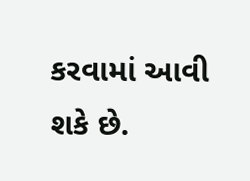કરવામાં આવી શકે છે.